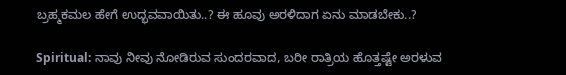ಬ್ರಹ್ಮಕಮಲ ಹೇಗೆ ಉದ್ಭವವಾಯಿತು..? ಈ ಹೂವು ಅರಳಿದಾಗ ಏನು ಮಾಡಬೇಕು..?

Spiritual: ನಾವು ನೀವು ನೋಡಿರುವ ಸುಂದರವಾದ, ಬರೀ ರಾತ್ರಿಯ ಹೊತ್ತಷ್ಟೇ ಅರಳುವ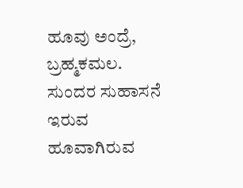ಹೂವು ಅಂದ್ರೆ, ಬ್ರಹ್ಮಕಮಲ. ಸುಂದರ ಸುಹಾಸನೆ ಇರುವ ಹೂವಾಗಿರುವ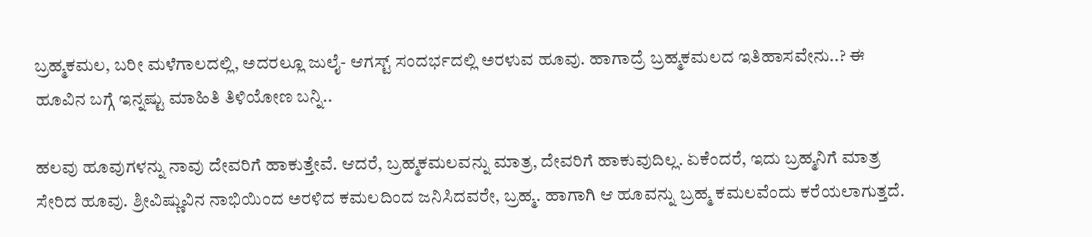ಬ್ರಹ್ಮಕಮಲ, ಬರೀ ಮಳೆಗಾಲದಲ್ಲಿ, ಅದರಲ್ಲೂ ಜುಲೈ- ಆಗಸ್ಟ್ ಸಂದರ್ಭದಲ್ಲಿ ಅರಳುವ ಹೂವು. ಹಾಗಾದ್ರೆ ಬ್ರಹ್ಮಕಮಲದ ಇತಿಹಾಸವೇನು..? ಈ ಹೂವಿನ ಬಗ್ಗೆ ಇನ್ನಷ್ಟು ಮಾಹಿತಿ ತಿಳಿಯೋಣ ಬನ್ನಿ..

ಹಲವು ಹೂವುಗಳನ್ನು ನಾವು ದೇವರಿಗೆ ಹಾಕುತ್ತೇವೆ. ಆದರೆ, ಬ್ರಹ್ಮಕಮಲವನ್ನು ಮಾತ್ರ, ದೇವರಿಗೆ ಹಾಕುವುದಿಲ್ಲ. ಏಕೆಂದರೆ, ಇದು ಬ್ರಹ್ಮನಿಗೆ ಮಾತ್ರ ಸೇರಿದ ಹೂವು. ಶ್ರೀವಿಷ್ಣುವಿನ ನಾಭಿಯಿಂದ ಅರಳಿದ ಕಮಲದಿಂದ ಜನಿಸಿದವರೇ, ಬ್ರಹ್ಮ. ಹಾಗಾಗಿ ಆ ಹೂವನ್ನು ಬ್ರಹ್ಮ ಕಮಲವೆಂದು ಕರೆಯಲಾಗುತ್ತದೆ.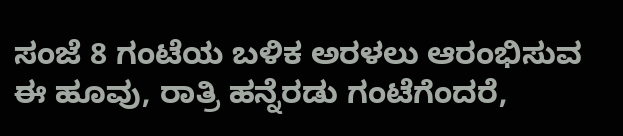ಸಂಜೆ 8 ಗಂಟೆಯ ಬಳಿಕ ಅರಳಲು ಆರಂಭಿಸುವ ಈ ಹೂವು, ರಾತ್ರಿ ಹನ್ನೆರಡು ಗಂಟೆಗೆಂದರೆ,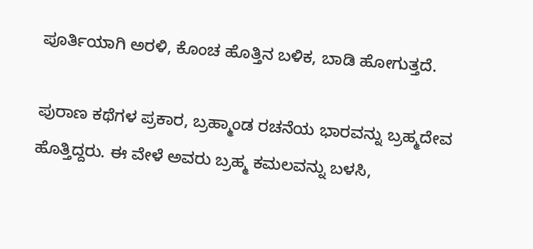ಪೂರ್ತಿಯಾಗಿ ಅರಳಿ, ಕೊಂಚ ಹೊತ್ತಿನ ಬಳಿಕ, ಬಾಡಿ ಹೋಗುತ್ತದೆ.

ಪುರಾಣ ಕಥೆಗಳ ಪ್ರಕಾರ, ಬ್ರಹ್ಮಾಂಡ ರಚನೆಯ ಭಾರವನ್ನು ಬ್ರಹ್ಮದೇವ ಹೊತ್ತಿದ್ದರು. ಈ ವೇಳೆ ಅವರು ಬ್ರಹ್ಮ ಕಮಲವನ್ನು ಬಳಸಿ,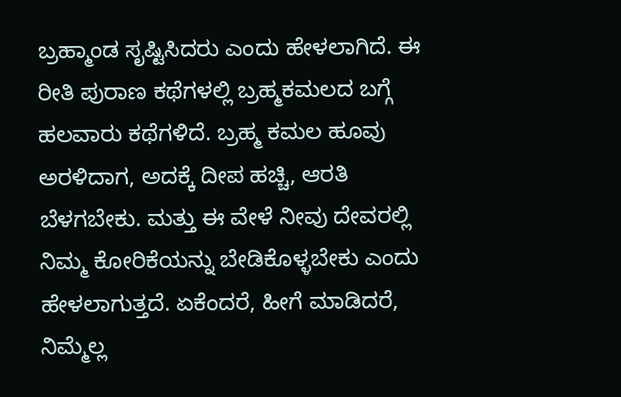ಬ್ರಹ್ಮಾಂಡ ಸೃಷ್ಟಿಸಿದರು ಎಂದು ಹೇಳಲಾಗಿದೆ. ಈ ರೀತಿ ಪುರಾಣ ಕಥೆಗಳಲ್ಲಿ ಬ್ರಹ್ಮಕಮಲದ ಬಗ್ಗೆ ಹಲವಾರು ಕಥೆಗಳಿದೆ. ಬ್ರಹ್ಮ ಕಮಲ ಹೂವು ಅರಳಿದಾಗ, ಅದಕ್ಕೆ ದೀಪ ಹಚ್ಚಿ, ಆರತಿ ಬೆಳಗಬೇಕು. ಮತ್ತು ಈ ವೇಳೆ ನೀವು ದೇವರಲ್ಲಿ ನಿಮ್ಮ ಕೋರಿಕೆಯನ್ನು ಬೇಡಿಕೊಳ್ಳಬೇಕು ಎಂದು ಹೇಳಲಾಗುತ್ತದೆ. ಏಕೆಂದರೆ, ಹೀಗೆ ಮಾಡಿದರೆ, ನಿಮ್ಮೆಲ್ಲ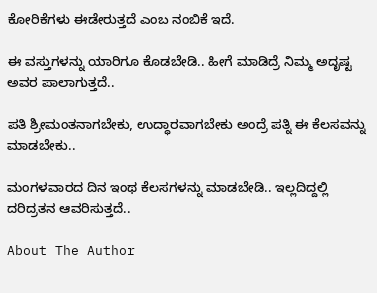ಕೋರಿಕೆಗಳು ಈಡೇರುತ್ತದೆ ಎಂಬ ನಂಬಿಕೆ ಇದೆ.

ಈ ವಸ್ತುಗಳನ್ನು ಯಾರಿಗೂ ಕೊಡಬೇಡಿ.. ಹೀಗೆ ಮಾಡಿದ್ರೆ ನಿಮ್ಮ ಅದೃಷ್ಟ ಅವರ ಪಾಲಾಗುತ್ತದೆ..

ಪತಿ ಶ್ರೀಮಂತನಾಗಬೇಕು, ಉದ್ಧಾರವಾಗಬೇಕು ಅಂದ್ರೆ ಪತ್ನಿ ಈ ಕೆಲಸವನ್ನು ಮಾಡಬೇಕು..

ಮಂಗಳವಾರದ ದಿನ ಇಂಥ ಕೆಲಸಗಳನ್ನು ಮಾಡಬೇಡಿ.. ಇಲ್ಲದಿದ್ದಲ್ಲಿ ದರಿದ್ರತನ ಆವರಿಸುತ್ತದೆ..

About The Author